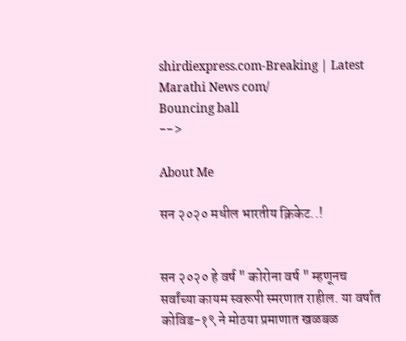shirdiexpress.com-Breaking | Latest Marathi News com/
Bouncing ball
-->

About Me

सन २०२० मधील भारतीय क्रिकेट..!


सन २०२० हे वर्ष " कोरोना वर्ष " म्हणूनच सर्वांच्या कायम स्वरूपी स्मरणात राहील. या वर्षात कोविड-१९ ने मोठया प्रमाणात खळबळ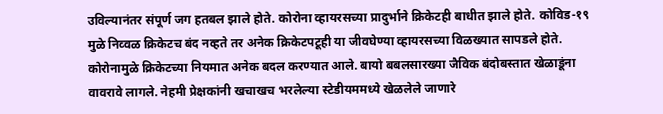उविल्यानंतर संपूर्ण जग हतबल झाले होते. कोरोना व्हायरसच्या प्रादुर्भाने क्रिकेटही बाधीत झाले होते. कोविड-१९ मुळे निव्वळ क्रिकेटच बंद नव्हते तर अनेक क्रिकेटपटूही या जीवघेण्या व्हायरसच्या विळख्यात सापडले होते. कोरोनामुळे क्रिकेटच्या नियमात अनेक बदल करण्यात आले. बायो बबलसारख्या जैविक बंदोबस्तात खेळाडूंना वावरावे लागले. नेहमी प्रेक्षकांनी खचाखच भरलेल्या स्टेडीयममध्ये खेळलेले जाणारे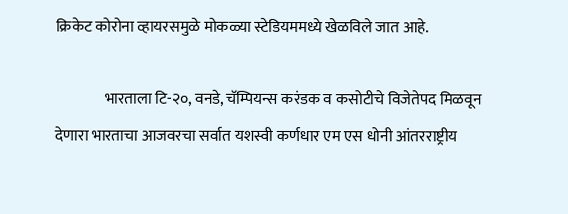क्रिकेट कोरोना व्हायरसमुळे मोकळ्या स्टेडियममध्ये खेळविले जात आहे.

                भारताला टि-२०, वनडे, चॅम्पियन्स करंडक व कसोटीचे विजेतेपद मिळवून देणारा भारताचा आजवरचा सर्वात यशस्वी कर्णधार एम एस धोनी आंतरराष्ट्रीय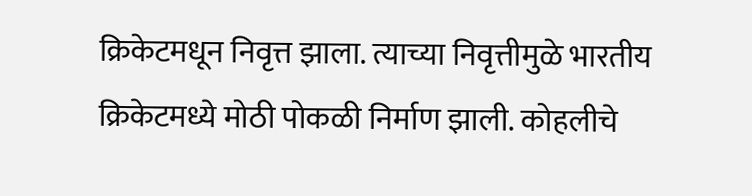क्रिकेटमधून निवृत्त झाला. त्याच्या निवृत्तीमुळे भारतीय क्रिकेटमध्ये मोठी पोकळी निर्माण झाली. कोहलीचे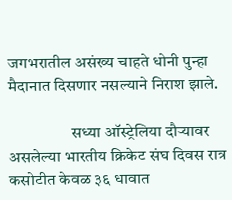जगभरातील असंख्य चाहते धोनी पुन्हा मैदानात दिसणार नसल्याने निराश झाले.

                   सध्या ऑस्ट्रेलिया दौऱ्यावर असलेल्या भारतीय क्रिकेट संघ दिवस रात्र कसोटीत केवळ ३६ धावात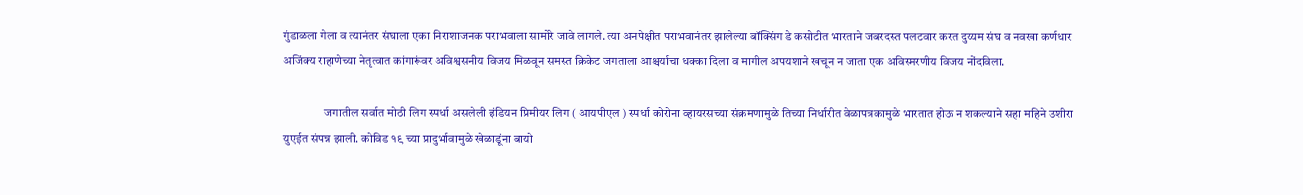गुंडाळला गेला व त्यानंतर संघाला एका निराशाजनक पराभवाला सामोरे जावे लागले. त्या अनपेक्षीत पराभवानंतर झालेल्या बॉक्सिंग डे कसोटीत भारताने जबरदस्त पलटवार करत दुय्यम संघ व नवखा कर्णधार अजिंक्य राहाणेच्या नेतृत्वात कांगारूंवर अविश्वसनीय विजय मिळवून समस्त क्रिकेट जगताला आश्चर्याचा धक्का दिला व मागील अपयशाने खचून न जाता एक अविस्मरणीय विजय नोंदविला.

                 जगातील सर्वात मोठी लिग स्पर्धा असलेली इंडियन प्रिमीयर लिग ( आयपीएल ) स्पर्धा कोरोना व्हायरसच्या संक्रमणामुळे तिच्या निर्धारीत वेळापत्रकामुळे भारतात होऊ न शकल्याने सहा महिने उशीरा युएईत संपन्न झाली. कोविड १९ च्या प्रादुर्भावामुळे खेळाडूंना बायो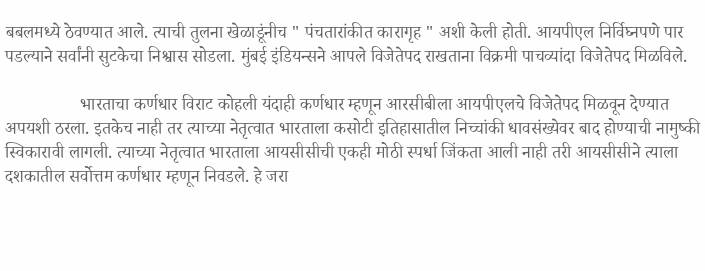बबलमध्ये ठेवण्यात आले. त्याची तुलना खेळाडूंनीच " पंचतारांकीत कारागृह " अशी केली होती. आयपीएल निर्विघ्नपणे पार पडल्याने सर्वांनी सुटकेचा निश्वास सोडला. मुंबई इंडियन्सने आपले विजेतेपद राखताना विक्रमी पाचव्यांदा विजेतेपद मिळविले.

                 भारताचा कर्णधार विराट कोहली यंदाही कर्णधार म्हणून आरसीबीला आयपीएलचे विजेतेपद मिळवून देण्यात अपयशी ठरला. इतकेच नाही तर त्याच्या नेतृत्वात भारताला कसोटी इतिहासातील निच्चांकी धावसंख्येवर बाद होण्याची नामुष्की स्विकारावी लागली. त्याच्या नेतृत्वात भारताला आयसीसीची एकही मोठी स्पर्धा जिंकता आली नाही तरी आयसीसीने त्याला दशकातील सर्वोत्तम कर्णधार म्हणून निवडले. हे जरा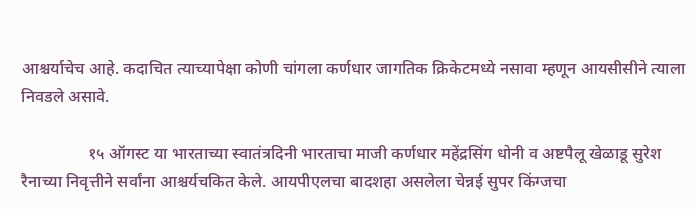आश्चर्याचेच आहे. कदाचित त्याच्यापेक्षा कोणी चांगला कर्णधार जागतिक क्रिकेटमध्ये नसावा म्हणून आयसीसीने त्याला निवडले असावे.

                १५ ऑगस्ट या भारताच्या स्वातंत्रदिनी भारताचा माजी कर्णधार महेंद्रसिंग धोनी व अष्टपैलू खेळाडू सुरेश रैनाच्या निवृत्तीने सर्वांना आश्चर्यचकित केले. आयपीएलचा बादशहा असलेला चेन्नई सुपर किंग्जचा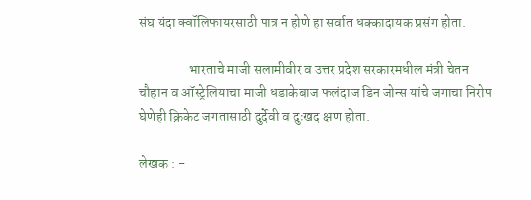संघ यंदा क्वॉलिफायरसाठी पात्र न होणे हा सर्वात धक्कादायक प्रसंग होता.

                  भारताचे माजी सलामीवीर व उत्तर प्रदेश सरकारमधील मंत्री चेतन चौहान व ऑस्ट्रेलियाचा माजी धडाकेबाज फलंदाज डिन जोन्स यांचे जगाचा निरोप घेणेही क्रिकेट जगतासाठी दुर्देवी व दुःखद क्षण होता.

लेखक : -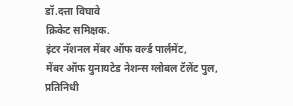डॉ.दत्ता विघावे
क्रिकेट समिक्षक.
इंटर नॅशनल मेंबर ऑफ वर्ल्ड पार्लमेंट,
मेंबर ऑफ युनायटेड नेशन्स ग्लोबल टॅलेंट पुल,
प्रतिनिधी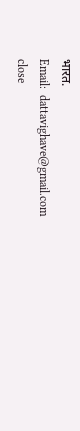भारत.
Email:  dattavighave@gmail.com
close